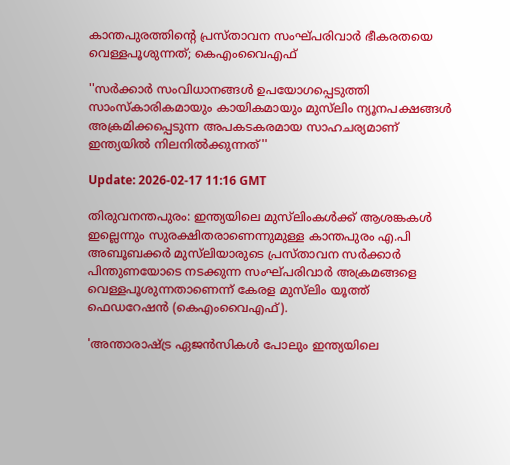കാന്തപുരത്തിന്റെ പ്രസ്താവന സംഘ്പരിവാർ ഭീകരതയെ വെള്ളപൂശുന്നത്; കെഎംവൈഎഫ്

''സർക്കാർ സംവിധാനങ്ങൾ ഉപയോഗപ്പെടുത്തി സാംസ്കാരികമായും കായികമായും മുസ്‌ലിം ന്യൂനപക്ഷങ്ങൾ അക്രമിക്കപ്പെടുന്ന അപകടകരമായ സാഹചര്യമാണ് ഇന്ത്യയിൽ നിലനിൽക്കുന്നത്''

Update: 2026-02-17 11:16 GMT

തിരുവനന്തപുരം: ഇന്ത്യയിലെ മുസ്‌ലിംകള്‍ക്ക്‌ ആശങ്കകൾ ഇല്ലെന്നും സുരക്ഷിതരാണെന്നുമുള്ള കാന്തപുരം എ.പി അബൂബക്കർ മുസ്‌ലിയാരുടെ പ്രസ്താവന സർക്കാർ പിന്തുണയോടെ നടക്കുന്ന സംഘ്പരിവാർ അക്രമങ്ങളെ വെള്ളപൂശുന്നതാണെന്ന് കേരള മുസ്‌ലിം യൂത്ത് ഫെഡറേഷൻ (കെഎംവൈഎഫ്).

'അന്താരാഷ്ട്ര ഏജൻസികൾ പോലും ഇന്ത്യയിലെ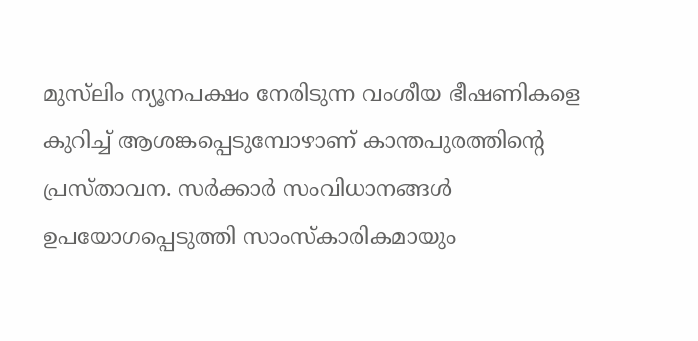മുസ്‌ലിം ന്യൂനപക്ഷം നേരിടുന്ന വംശീയ ഭീഷണികളെ കുറിച്ച് ആശങ്കപ്പെടുമ്പോഴാണ് കാന്തപുരത്തിന്റെ  പ്രസ്താവന. സർക്കാർ സംവിധാനങ്ങൾ ഉപയോഗപ്പെടുത്തി സാംസ്കാരികമായും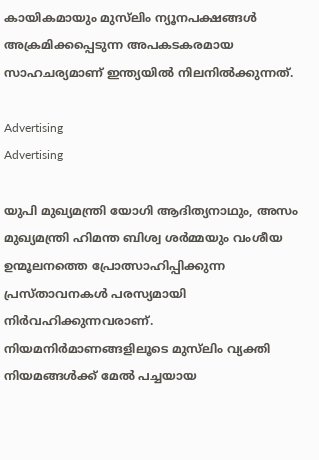കായികമായും മുസ്‌ലിം ന്യൂനപക്ഷങ്ങൾ അക്രമിക്കപ്പെടുന്ന അപകടകരമായ സാഹചര്യമാണ് ഇന്ത്യയിൽ നിലനിൽക്കുന്നത്.

Advertising
Advertising

യുപി മുഖ്യമന്ത്രി യോഗി ആദിത്യനാഥും, അസം മുഖ്യമന്ത്രി ഹിമന്ത ബിശ്വ ശർമ്മയും വംശീയ ഉന്മൂലനത്തെ പ്രോത്സാഹിപ്പിക്കുന്ന പ്രസ്താവനകൾ പരസ്യമായി നിർവഹിക്കുന്നവരാണ്. നിയമനിർമാണങ്ങളിലൂടെ മുസ്‌ലിം വ്യക്തി നിയമങ്ങൾക്ക് മേൽ പച്ചയായ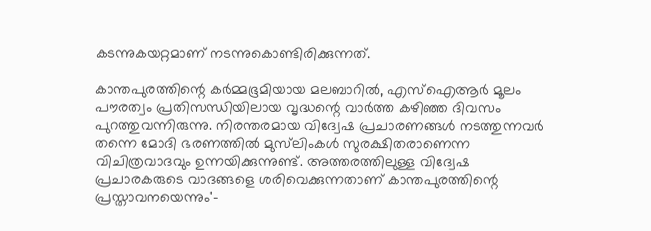കടന്നുകയറ്റമാണ് നടന്നുകൊണ്ടിരിക്കുന്നത്.

കാന്തപുരത്തിന്റെ കർമ്മഭൂമിയായ മലബാറിൽ, എസ്ഐആർ മൂലം പൗരത്വം പ്രതിസന്ധിയിലായ വൃദ്ധന്റെ വാർത്ത കഴിഞ്ഞ ദിവസം പുറത്തുവന്നിരുന്നു. നിരന്തരമായ വിദ്വേഷ പ്രചാരണങ്ങൾ നടത്തുന്നവർ തന്നെ മോദി ഭരണത്തിൽ മുസ്‌ലിംകൾ സുരക്ഷിതരാണെന്ന വിചിത്രവാദവും ഉന്നയിക്കുന്നുണ്ട്. അത്തരത്തിലുള്ള വിദ്വേഷ പ്രചാരകരുടെ വാദങ്ങളെ ശരിവെക്കുന്നതാണ് കാന്തപുരത്തിന്റെ പ്രസ്താവനയെന്നും'-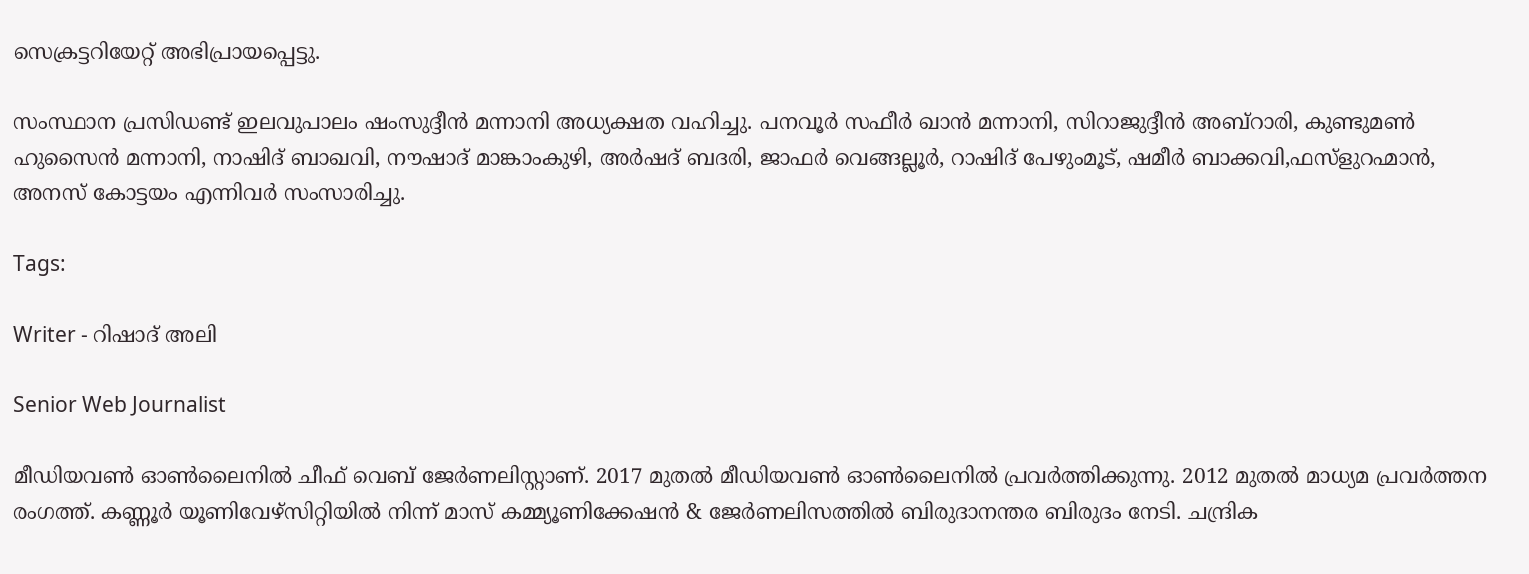സെക്രട്ടറിയേറ്റ് അഭിപ്രായപ്പെട്ടു.

സംസ്ഥാന പ്രസിഡണ്ട് ഇലവുപാലം ഷംസുദ്ദീൻ മന്നാനി അധ്യക്ഷത വഹിച്ചു. പനവൂർ സഫീർ ഖാൻ മന്നാനി, സിറാജുദ്ദീൻ അബ്റാരി, കുണ്ടുമൺ ഹുസൈൻ മന്നാനി, നാഷിദ് ബാഖവി, നൗഷാദ് മാങ്കാംകുഴി, അർഷദ് ബദരി, ജാഫർ വെങ്ങല്ലൂർ, റാഷിദ് പേഴുംമൂട്, ഷമീർ ബാക്കവി,ഫസ്ളുറഹ്മാൻ, അനസ് കോട്ടയം എന്നിവർ സംസാരിച്ചു.

Tags:

Writer - റിഷാദ് അലി

Senior Web Journalist

മീഡിയവൺ ഓൺലൈനിൽ ചീഫ് വെബ് ജേർണലിസ്റ്റാണ്. 2017 മുതൽ മീഡിയവൺ ഓൺലൈനിൽ പ്രവർത്തിക്കുന്നു. 2012 മുതൽ മാധ്യമ പ്രവർത്തന രംഗത്ത്. കണ്ണൂര്‍ യൂണിവേഴ്‌സിറ്റിയിൽ നിന്ന് മാസ് കമ്മ്യൂണിക്കേഷന്‍ & ജേര്‍ണലിസത്തില്‍ ബിരുദാനന്തര ബിരുദം നേടി. ചന്ദ്രിക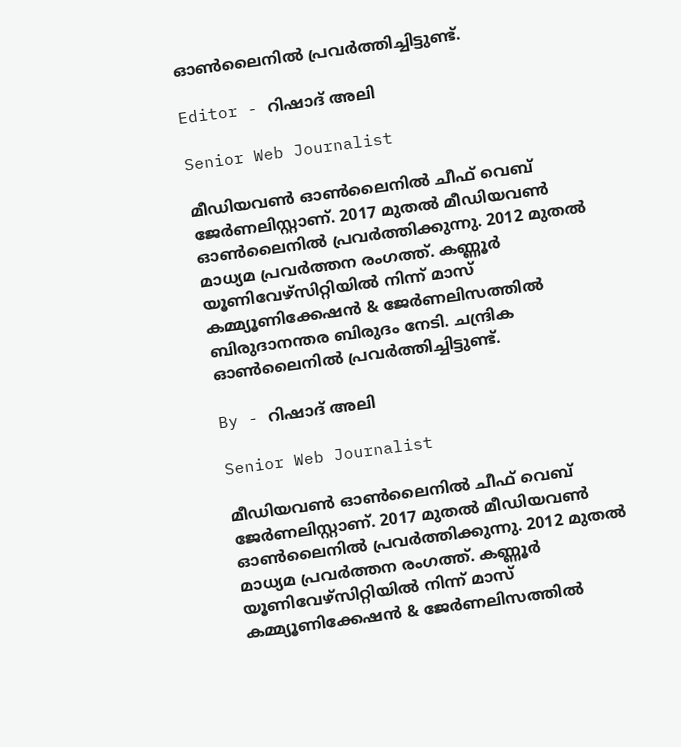ഓണ്‍ലൈനില്‍ പ്രവര്‍ത്തിച്ചിട്ടുണ്ട്.

Editor - റിഷാദ് അലി

Senior Web Journalist

മീഡിയവൺ ഓൺലൈനിൽ ചീഫ് വെബ് ജേർണലിസ്റ്റാണ്. 2017 മുതൽ മീഡിയവൺ ഓൺലൈനിൽ പ്രവർത്തിക്കുന്നു. 2012 മുതൽ മാധ്യമ പ്രവർത്തന രംഗത്ത്. കണ്ണൂര്‍ യൂണിവേഴ്‌സിറ്റിയിൽ നിന്ന് മാസ് കമ്മ്യൂണിക്കേഷന്‍ & ജേര്‍ണലിസത്തില്‍ ബിരുദാനന്തര ബിരുദം നേടി. ചന്ദ്രിക ഓണ്‍ലൈനില്‍ പ്രവര്‍ത്തിച്ചിട്ടുണ്ട്.

By - റിഷാദ് അലി

Senior Web Journalist

മീഡിയവൺ ഓൺലൈനിൽ ചീഫ് വെബ് ജേർണലിസ്റ്റാണ്. 2017 മുതൽ മീഡിയവൺ ഓൺലൈനിൽ പ്രവർത്തിക്കുന്നു. 2012 മുതൽ മാധ്യമ പ്രവർത്തന രംഗത്ത്. കണ്ണൂര്‍ യൂണിവേഴ്‌സിറ്റിയിൽ നിന്ന് മാസ് കമ്മ്യൂണിക്കേഷന്‍ & ജേര്‍ണലിസത്തില്‍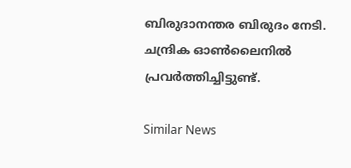ബിരുദാനന്തര ബിരുദം നേടി. ചന്ദ്രിക ഓണ്‍ലൈനില്‍ പ്രവര്‍ത്തിച്ചിട്ടുണ്ട്.

Similar News